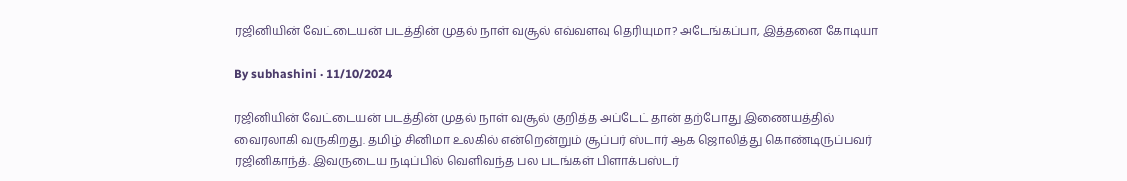ரஜினியின் வேட்டையன் படத்தின் முதல் நாள் வசூல் எவ்வளவு தெரியுமா? அடேங்கப்பா, இத்தனை கோடியா

By subhashini · 11/10/2024

ரஜினியின் வேட்டையன் படத்தின் முதல் நாள் வசூல் குறித்த அப்டேட் தான் தற்போது இணையத்தில் வைரலாகி வருகிறது. தமிழ் சினிமா உலகில் என்றென்றும் சூப்பர் ஸ்டார் ஆக ஜொலித்து கொண்டிருப்பவர் ரஜினிகாந்த். இவருடைய நடிப்பில் வெளிவந்த பல படங்கள் பிளாக்பஸ்டர்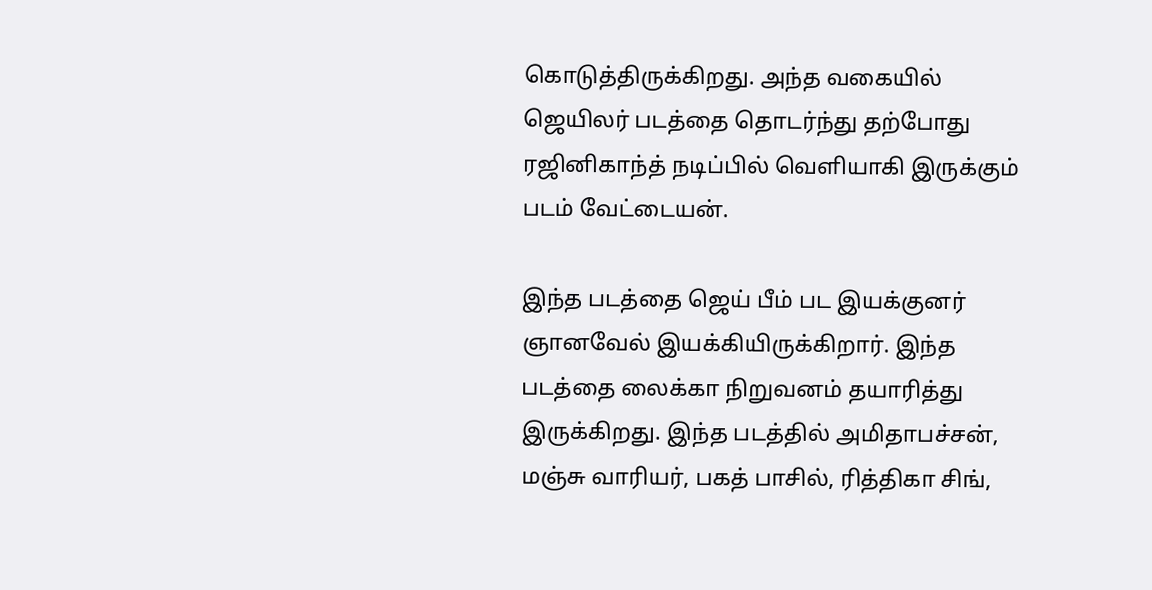கொடுத்திருக்கிறது. அந்த வகையில் ஜெயிலர் படத்தை தொடர்ந்து தற்போது ரஜினிகாந்த் நடிப்பில் வெளியாகி இருக்கும் படம் வேட்டையன்.

இந்த படத்தை ஜெய் பீம் பட இயக்குனர் ஞானவேல் இயக்கியிருக்கிறார். இந்த படத்தை லைக்கா நிறுவனம் தயாரித்து இருக்கிறது. இந்த படத்தில் அமிதாபச்சன், மஞ்சு வாரியர், பகத் பாசில், ரித்திகா சிங்,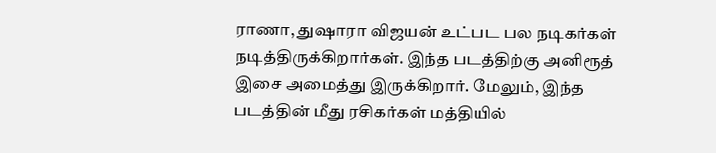ராணா, துஷாரா விஜயன் உட்பட பல நடிகர்கள் நடித்திருக்கிறார்கள். இந்த படத்திற்கு அனிரூத் இசை அமைத்து இருக்கிறார். மேலும், இந்த படத்தின் மீது ரசிகர்கள் மத்தியில்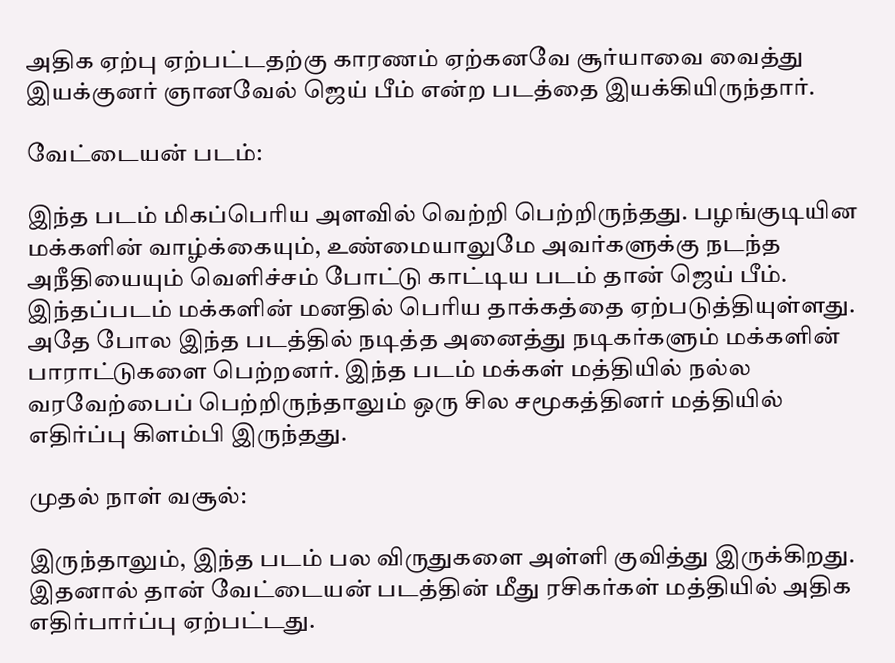அதிக ஏற்பு ஏற்பட்டதற்கு காரணம் ஏற்கனவே சூர்யாவை வைத்து இயக்குனர் ஞானவேல் ஜெய் பீம் என்ற படத்தை இயக்கியிருந்தார்.

வேட்டையன் படம்:

இந்த படம் மிகப்பெரிய அளவில் வெற்றி பெற்றிருந்தது. பழங்குடியின மக்களின் வாழ்க்கையும், உண்மையாலுமே அவர்களுக்கு நடந்த அநீதியையும் வெளிச்சம் போட்டு காட்டிய படம் தான் ஜெய் பீம். இந்தப்படம் மக்களின் மனதில் பெரிய தாக்கத்தை ஏற்படுத்தியுள்ளது. அதே போல இந்த படத்தில் நடித்த அனைத்து நடிகர்களும் மக்களின் பாராட்டுகளை பெற்றனர். இந்த படம் மக்கள் மத்தியில் நல்ல வரவேற்பைப் பெற்றிருந்தாலும் ஒரு சில சமூகத்தினர் மத்தியில் எதிர்ப்பு கிளம்பி இருந்தது.

முதல் நாள் வசூல்:

இருந்தாலும், இந்த படம் பல விருதுகளை அள்ளி குவித்து இருக்கிறது. இதனால் தான் வேட்டையன் படத்தின் மீது ரசிகர்கள் மத்தியில் அதிக எதிர்பார்ப்பு ஏற்பட்டது.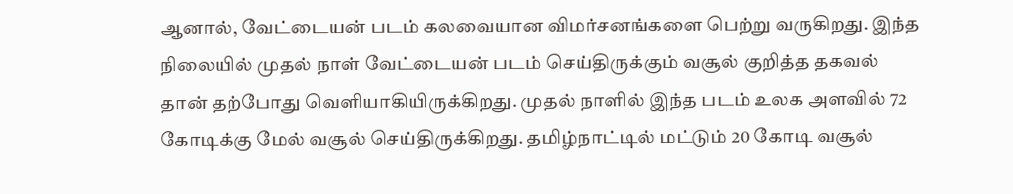ஆனால், வேட்டையன் படம் கலவையான விமர்சனங்களை பெற்று வருகிறது. இந்த நிலையில் முதல் நாள் வேட்டையன் படம் செய்திருக்கும் வசூல் குறித்த தகவல் தான் தற்போது வெளியாகியிருக்கிறது. முதல் நாளில் இந்த படம் உலக அளவில் 72 கோடிக்கு மேல் வசூல் செய்திருக்கிறது. தமிழ்நாட்டில் மட்டும் 20 கோடி வசூல்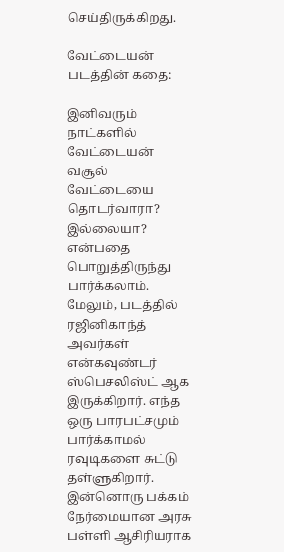செய்திருக்கிறது.

வேட்டையன் படத்தின் கதை:

இனிவரும் நாட்களில் வேட்டையன் வசூல் வேட்டையை தொடர்வாரா? இல்லையா? என்பதை பொறுத்திருந்து பார்க்கலாம். மேலும், படத்தில் ரஜினிகாந்த் அவர்கள் என்கவுண்டர் ஸ்பெசலிஸ்ட் ஆக இருக்கிறார். எந்த ஒரு பாரபட்சமும் பார்க்காமல் ரவுடிகளை சுட்டு தள்ளுகிறார். இன்னொரு பக்கம் நேர்மையான அரசு பள்ளி ஆசிரியராக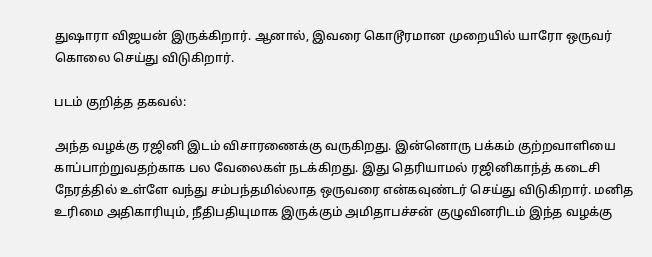துஷாரா விஜயன் இருக்கிறார். ஆனால், இவரை கொடூரமான முறையில் யாரோ ஒருவர் கொலை செய்து விடுகிறார்.

படம் குறித்த தகவல்:

அந்த வழக்கு ரஜினி இடம் விசாரணைக்கு வருகிறது. இன்னொரு பக்கம் குற்றவாளியை காப்பாற்றுவதற்காக பல வேலைகள் நடக்கிறது. இது தெரியாமல் ரஜினிகாந்த் கடைசி நேரத்தில் உள்ளே வந்து சம்பந்தமில்லாத ஒருவரை என்கவுண்டர் செய்து விடுகிறார். மனித உரிமை அதிகாரியும், நீதிபதியுமாக இருக்கும் அமிதாபச்சன் குழுவினரிடம் இந்த வழக்கு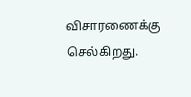விசாரணைக்கு செல்கிறது.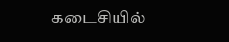கடைசியில்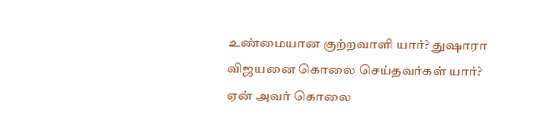உண்மையான குற்றவாளி யார்? துஷாரா விஜயனை கொலை செய்தவர்கள் யார்? ஏன் அவர் கொலை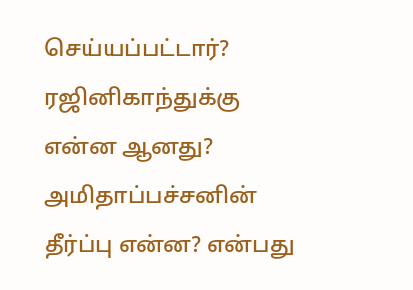செய்யப்பட்டார்? ரஜினிகாந்துக்கு என்ன ஆனது? அமிதாப்பச்சனின் தீர்ப்பு என்ன? என்பது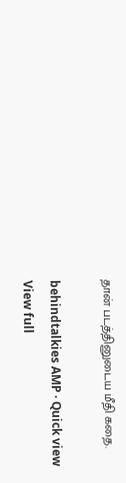தான் படத்தினுடைய மீதி கதை.

behindtalkies AMP · Quick view
View full